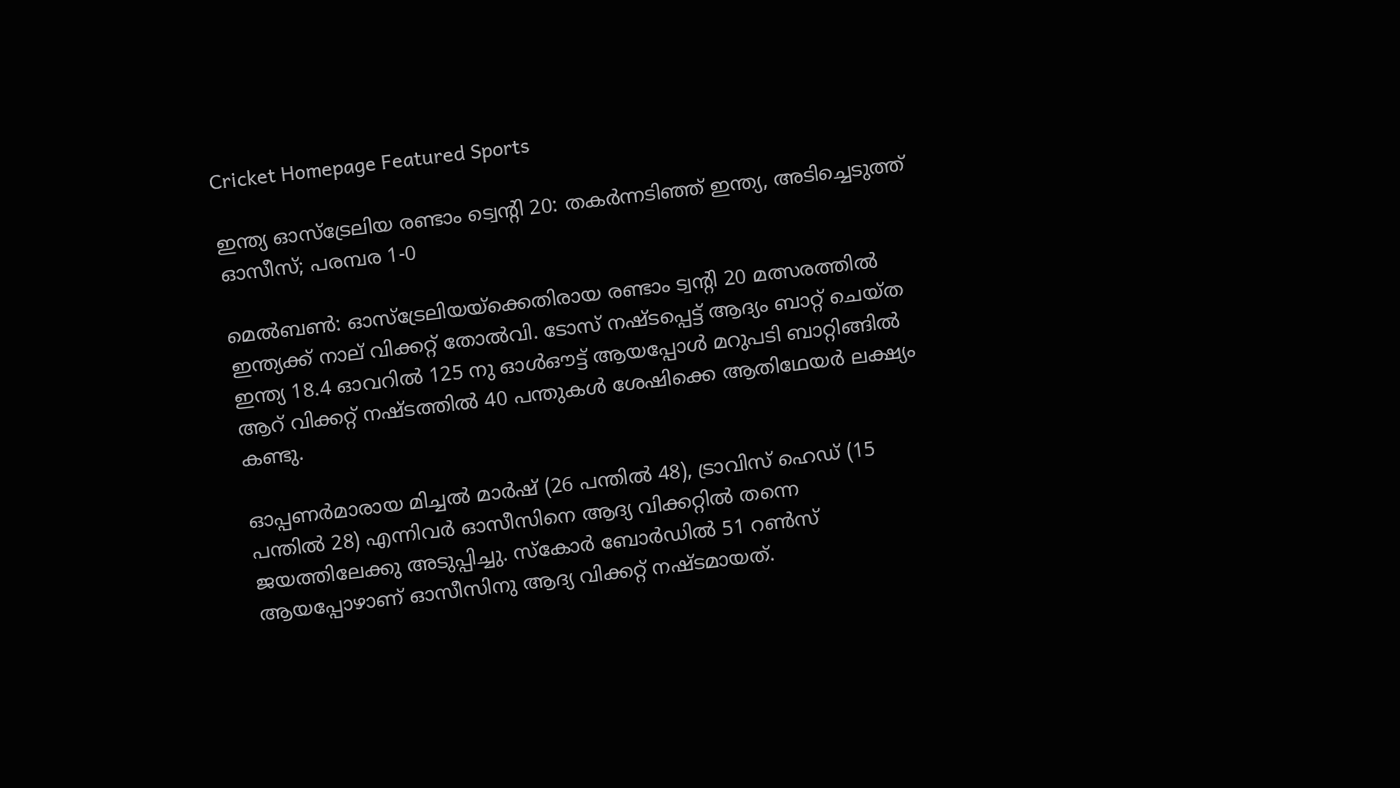Cricket Homepage Featured Sports

ഇന്ത്യ ഓസ്ട്രേലിയ രണ്ടാം ട്വെന്റി 20: തകര്‍ന്നടിഞ്ഞ് ഇന്ത്യ, അടിച്ചെടുത്ത് ഓസീസ്; പരമ്പര 1-0

മെൽബൺ: ഓസ്‌ട്രേലിയയ്‌ക്കെതിരായ രണ്ടാം ട്വന്റി 20 മത്സരത്തില്‍ ഇന്ത്യക്ക് നാല് വിക്കറ്റ് തോല്‍വി. ടോസ് നഷ്ടപ്പെട്ട് ആദ്യം ബാറ്റ് ചെയ്ത ഇന്ത്യ 18.4 ഓവറില്‍ 125 നു ഓള്‍ഔട്ട് ആയപ്പോള്‍ മറുപടി ബാറ്റിങ്ങില്‍ ആറ് വിക്കറ്റ് നഷ്ടത്തില്‍ 40 പന്തുകള്‍ ശേഷിക്കെ ആതിഥേയര്‍ ലക്ഷ്യം കണ്ടു.

ഓപ്പണര്‍മാരായ മിച്ചല്‍ മാര്‍ഷ് (26 പന്തില്‍ 48), ട്രാവിസ് ഹെഡ് (15 പന്തില്‍ 28) എന്നിവര്‍ ഓസീസിനെ ആദ്യ വിക്കറ്റില്‍ തന്നെ ജയത്തിലേക്കു അടുപ്പിച്ചു. സ്‌കോര്‍ ബോര്‍ഡില്‍ 51 റണ്‍സ് ആയപ്പോഴാണ് ഓസീസിനു ആദ്യ വിക്കറ്റ് നഷ്ടമായത്.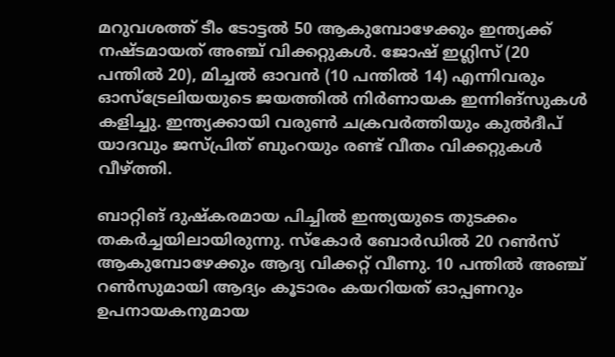മറുവശത്ത് ടീം ടോട്ടല്‍ 50 ആകുമ്പോഴേക്കും ഇന്ത്യക്ക് നഷ്ടമായത് അഞ്ച് വിക്കറ്റുകള്‍. ജോഷ് ഇഗ്ലിസ് (20 പന്തില്‍ 20), മിച്ചല്‍ ഓവന്‍ (10 പന്തില്‍ 14) എന്നിവരും ഓസ്‌ട്രേലിയയുടെ ജയത്തില്‍ നിര്‍ണായക ഇന്നിങ്‌സുകള്‍ കളിച്ചു. ഇന്ത്യക്കായി വരുണ്‍ ചക്രവര്‍ത്തിയും കുല്‍ദീപ് യാദവും ജസ്പ്രിത് ബുംറയും രണ്ട് വീതം വിക്കറ്റുകള്‍ വീഴ്ത്തി.

ബാറ്റിങ് ദുഷ്‌കരമായ പിച്ചില്‍ ഇന്ത്യയുടെ തുടക്കം തകര്‍ച്ചയിലായിരുന്നു. സ്‌കോര്‍ ബോര്‍ഡില്‍ 20 റണ്‍സ് ആകുമ്പോഴേക്കും ആദ്യ വിക്കറ്റ് വീണു. 10 പന്തില്‍ അഞ്ച് റണ്‍സുമായി ആദ്യം കൂടാരം കയറിയത് ഓപ്പണറും ഉപനായകനുമായ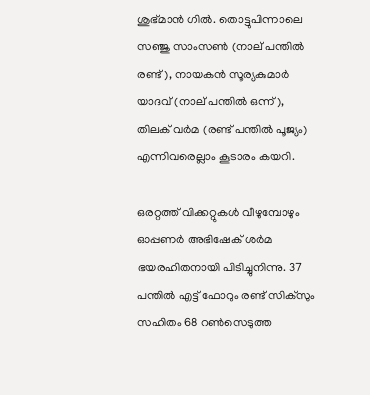ശുഭ്മാന്‍ ഗില്‍. തൊട്ടുപിന്നാലെ സഞ്ജു സാംസണ്‍ (നാല് പന്തില്‍ രണ്ട്), നായകന്‍ സൂര്യകുമാര്‍ യാദവ് (നാല് പന്തില്‍ ഒന്ന്), തിലക് വര്‍മ (രണ്ട് പന്തില്‍ പൂജ്യം) എന്നിവരെല്ലാം കൂടാരം കയറി.

ഒരറ്റത്ത് വിക്കറ്റുകള്‍ വീഴുമ്പോഴും ഓപ്പണര്‍ അഭിഷേക് ശര്‍മ ഭയരഹിതനായി പിടിച്ചുനിന്നു. 37 പന്തില്‍ എട്ട് ഫോറും രണ്ട് സിക്‌സും സഹിതം 68 റണ്‍സെടുത്ത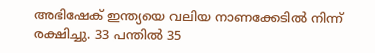അഭിഷേക് ഇന്ത്യയെ വലിയ നാണക്കേടില്‍ നിന്ന് രക്ഷിച്ചു. 33 പന്തില്‍ 35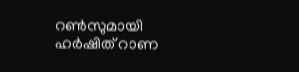റണ്‍സുമായി ഹര്‍ഷിത് റാണ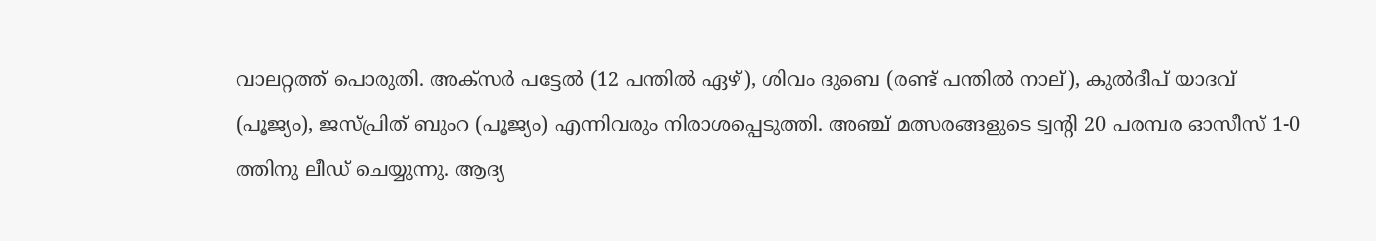വാലറ്റത്ത് പൊരുതി. അക്‌സര്‍ പട്ടേല്‍ (12 പന്തില്‍ ഏഴ്), ശിവം ദുബെ (രണ്ട് പന്തില്‍ നാല്), കുല്‍ദീപ് യാദവ് (പൂജ്യം), ജസ്പ്രിത് ബുംറ (പൂജ്യം) എന്നിവരും നിരാശപ്പെടുത്തി. അഞ്ച് മത്സരങ്ങളുടെ ട്വന്റി 20 പരമ്പര ഓസീസ് 1-0 ത്തിനു ലീഡ് ചെയ്യുന്നു. ആദ്യ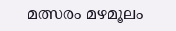മത്സരം മഴമൂലം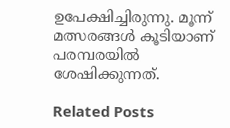ഉപേക്ഷിച്ചിരുന്നു. മൂന്ന് മത്സരങ്ങള്‍ കൂടിയാണ് പരമ്പരയില്‍ ശേഷിക്കുന്നത്.

Related Posts